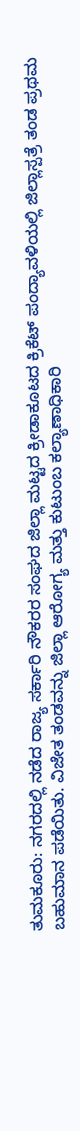ತುಮಕೂರು: ನಗರದಲ್ಲಿ ನಡೆದ ರಾಜ್ಯ ಸರ್ಕಾರಿ ನೌಕರರ ಸಂಘದ ಜಿಲ್ಲಾ ಮಟ್ಟದ ಕ್ರೀಡಾಕೂಟದ ಕ್ರಿಕೆಟ್ ಪಂದ್ಯಾವಳಿಯಲ್ಲಿ ಜಿಲ್ಲಾಸ್ಪತ್ರೆ ತಂಡ ಪ್ರಥಮ ಬಹುಮಾನ ಪಡೆಯಿತು. ವಿಜೇತ ತಂಡವನ್ನು ಜಿಲ್ಲಾ ಆರೋಗ್ಯ ಮತ್ತು ಕುಟುಂಬ ಕಲ್ಯಾಣಾಧಿಕಾರಿ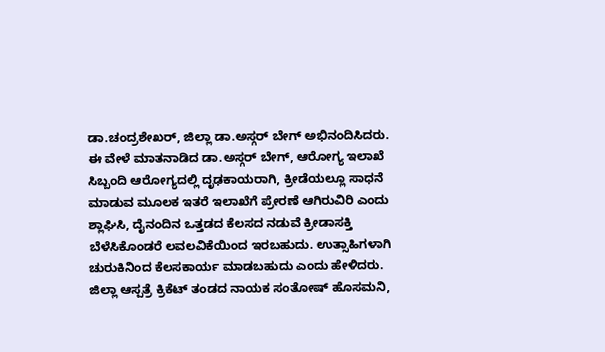ಡಾ.ಚಂದ್ರಶೇಖರ್, ಜಿಲ್ಲಾ ಡಾ.ಅಸ್ಗರ್ ಬೇಗ್ ಅಭಿನಂದಿಸಿದರು.
ಈ ವೇಳೆ ಮಾತನಾಡಿದ ಡಾ.ಅಸ್ಗರ್ ಬೇಗ್, ಆರೋಗ್ಯ ಇಲಾಖೆ ಸಿಬ್ಬಂದಿ ಆರೋಗ್ಯದಲ್ಲಿ ದೃಢಕಾಯರಾಗಿ, ಕ್ರೀಡೆಯಲ್ಲೂ ಸಾಧನೆ ಮಾಡುವ ಮೂಲಕ ಇತರೆ ಇಲಾಖೆಗೆ ಪ್ರೇರಣೆ ಆಗಿರುವಿರಿ ಎಂದು ಶ್ಲಾಘಿಸಿ, ದೈನಂದಿನ ಒತ್ತಡದ ಕೆಲಸದ ನಡುವೆ ಕ್ರೀಡಾಸಕ್ತಿ ಬೆಳೆಸಿಕೊಂಡರೆ ಲವಲವಿಕೆಯಿಂದ ಇರಬಹುದು. ಉತ್ಸಾಹಿಗಳಾಗಿ ಚುರುಕಿನಿಂದ ಕೆಲಸಕಾರ್ಯ ಮಾಡಬಹುದು ಎಂದು ಹೇಳಿದರು.
ಜಿಲ್ಲಾ ಆಸ್ಪತ್ರೆ ಕ್ರಿಕೆಟ್ ತಂಡದ ನಾಯಕ ಸಂತೋಷ್ ಹೊಸಮನಿ,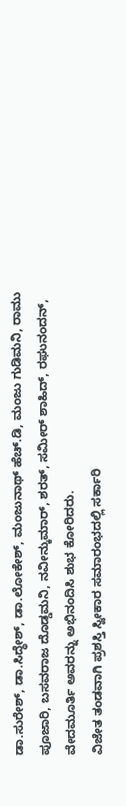ಡಾ.ಸುರೇಶ್, ಡಾ.ಸಿದ್ಧೇಶ್, ಡಾ.ಲೋಕೇಶ್, ಮಂಜುನಾಥ್ ಹೆಚ್.ಡಿ, ಮಂಜು ಗುಡಿಮನಿ, ರಾಮು ಪೂಜಾರಿ, ಬಸವರಾಜ ದೊಡ್ಡಮನಿ, ನವೀನ್ಕುಮಾರ್, ಶರತ್, ಸಮೀರ್ ಶಾಹಿದ್, ರಘುನಂದನ್, ವೇದಮೂರ್ತಿ ಅವರನ್ನು ಅಭಿನಂದಿಸಿ ಶುಭ ಕೋರಿದರು.
ವಿಜೇತ ತಂಡವಾಗಿ ಪ್ರಶಸ್ತಿ ಸ್ವೀಕಾರ ಸಮಾರಂಭದಲ್ಲಿ ಸರ್ಕಾರಿ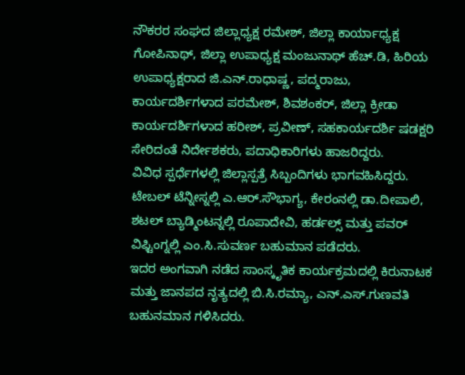ನೌಕರರ ಸಂಘದ ಜಿಲ್ಲಾಧ್ಯಕ್ಷ ರಮೇಶ್, ಜಿಲ್ಲಾ ಕಾರ್ಯಾಧ್ಯಕ್ಷ ಗೋಪಿನಾಥ್, ಜಿಲ್ಲಾ ಉಪಾಧ್ಯಕ್ಷ ಮಂಜುನಾಥ್ ಹೆಚ್.ಡಿ, ಹಿರಿಯ ಉಪಾಧ್ಯಕ್ಷರಾದ ಜಿ.ಎನ್.ರಾಧಾಷ್ಣ, ಪದ್ಮರಾಜು, ಕಾರ್ಯದರ್ಶಿಗಳಾದ ಪರಮೇಶ್, ಶಿವಶಂಕರ್, ಜಿಲ್ಲಾ ಕ್ರೀಡಾ ಕಾರ್ಯದರ್ಶಿಗಳಾದ ಹರೀಶ್, ಪ್ರವೀಣ್, ಸಹಕಾರ್ಯದರ್ಶಿ ಷಡಕ್ಷರಿ ಸೇರಿದಂತೆ ನಿರ್ದೇಶಕರು, ಪದಾಧಿಕಾರಿಗಳು ಹಾಜರಿದ್ದರು.
ವಿವಿಧ ಸ್ಪರ್ಧೆಗಳಲ್ಲಿ ಜಿಲ್ಲಾಸ್ಪತ್ರೆ ಸಿಬ್ಬಂದಿಗಳು ಭಾಗವಹಿಸಿದ್ದರು. ಟೇಬಲ್ ಟೆನ್ನೀಸ್ನಲ್ಲಿ ಎ.ಆರ್.ಸೌಭಾಗ್ಯ, ಕೇರಂನಲ್ಲಿ ಡಾ.ದೀಪಾಲಿ, ಶಟಲ್ ಬ್ಯಾಡ್ಮಿಂಟನ್ನಲ್ಲಿ ರೂಪಾದೇವಿ, ಹರ್ಡಲ್ಸ್ ಮತ್ತು ಪವರ್ ವಿಫ್ಟಿಂಗ್ನಲ್ಲಿ ಎಂ.ಸಿ.ಸುವರ್ಣ ಬಹುಮಾನ ಪಡೆದರು.
ಇದರ ಅಂಗವಾಗಿ ನಡೆದ ಸಾಂಸ್ಕೃತಿಕ ಕಾರ್ಯಕ್ರಮದಲ್ಲಿ ಕಿರುನಾಟಕ ಮತ್ತು ಜಾನಪದ ನೃತ್ಯದಲ್ಲಿ ಬಿ.ಸಿ.ರಮ್ಯಾ, ಎನ್.ಎಸ್.ಗುಣವತಿ ಬಹುನಮಾನ ಗಳಿಸಿದರು.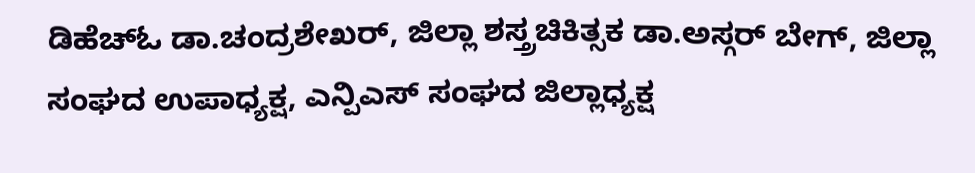ಡಿಹೆಚ್ಓ ಡಾ.ಚಂದ್ರಶೇಖರ್, ಜಿಲ್ಲಾ ಶಸ್ತ್ರಚಿಕಿತ್ಸಕ ಡಾ.ಅಸ್ಗರ್ ಬೇಗ್, ಜಿಲ್ಲಾ ಸಂಘದ ಉಪಾಧ್ಯಕ್ಷ, ಎನ್ಪಿಎಸ್ ಸಂಘದ ಜಿಲ್ಲಾಧ್ಯಕ್ಷ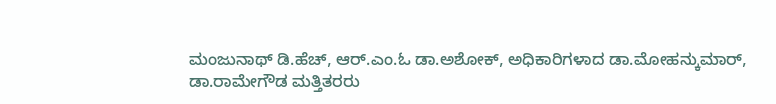ಮಂಜುನಾಥ್ ಡಿ.ಹೆಚ್, ಆರ್.ಎಂ.ಓ ಡಾ.ಅಶೋಕ್, ಅಧಿಕಾರಿಗಳಾದ ಡಾ.ಮೋಹನ್ಕುಮಾರ್, ಡಾ.ರಾಮೇಗೌಡ ಮತ್ತಿತರರು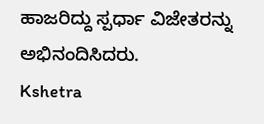ಹಾಜರಿದ್ದು ಸ್ಪರ್ಧಾ ವಿಜೇತರನ್ನು ಅಭಿನಂದಿಸಿದರು.
Kshetra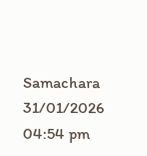Samachara
31/01/2026 04:54 pm